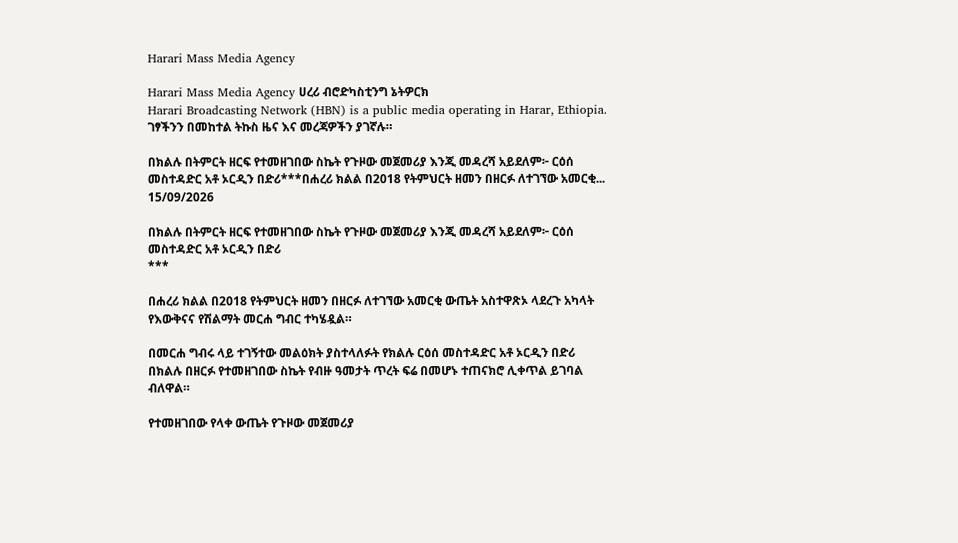Harari Mass Media Agency

Harari Mass Media Agency ሀረሪ ብሮድካስቲንግ ኔትዎርክ
Harari Broadcasting Network (HBN) is a public media operating in Harar, Ethiopia.
ገፃችንን በመከተል ትኩስ ዜና እና መረጃዎችን ያገኛሉ።

በክልሉ በትምርት ዘርፍ የተመዘገበው ስኬት የጉዞው መጀመሪያ እንጂ መዳረሻ አይደለም፦ ርዕሰ መስተዳድር አቶ ኦርዲን በድሪ***በሐረሪ ክልል በ2018 የትምህርት ዘመን በዘርፉ ለተገኘው አመርቂ...
15/09/2026

በክልሉ በትምርት ዘርፍ የተመዘገበው ስኬት የጉዞው መጀመሪያ እንጂ መዳረሻ አይደለም፦ ርዕሰ መስተዳድር አቶ ኦርዲን በድሪ
***

በሐረሪ ክልል በ2018 የትምህርት ዘመን በዘርፉ ለተገኘው አመርቂ ውጤት አስተዋጽኦ ላደረጉ አካላት የእውቅናና የሽልማት መርሐ ግብር ተካሄዷል።

በመርሐ ግብሩ ላይ ተገኝተው መልዕክት ያስተላለፉት የክልሉ ርዕሰ መስተዳድር አቶ ኦርዲን በድሪ በክልሉ በዘርፉ የተመዘገበው ስኬት የብዙ ዓመታት ጥረት ፍሬ በመሆኑ ተጠናክሮ ሊቀጥል ይገባል ብለዋል።

የተመዘገበው የላቀ ውጤት የጉዞው መጀመሪያ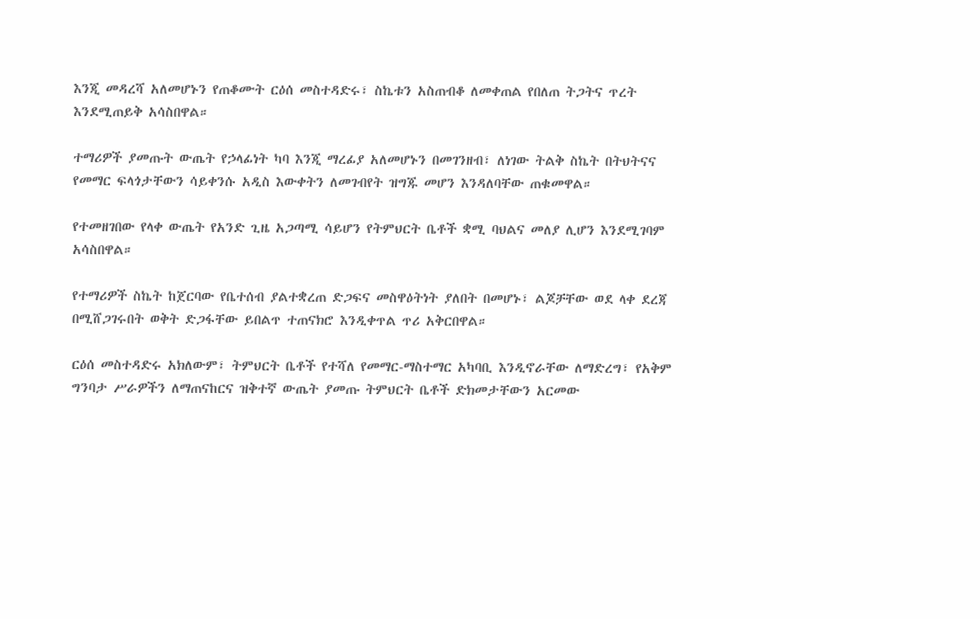እንጂ መዳረሻ አለመሆኑን የጠቆሙት ርዕሰ መስተዳድሩ፣ ስኬቱን አስጠብቆ ለመቀጠል የበለጠ ትጋትና ጥረት እንደሚጠይቅ አሳስበዋል።

ተማሪዎች ያመጡት ውጤት የኃላፊነት ካባ እንጂ ማረፊያ አለመሆኑን በመገንዘብ፣ ለነገው ትልቅ ስኬት በትህትናና የመማር ፍላጎታቸውን ሳይቀንሱ አዲስ እውቀትን ለመገብየት ዝግጁ መሆን እንዳለባቸው ጠቁመዋል።

የተመዘገበው የላቀ ውጤት የአንድ ጊዜ አጋጣሚ ሳይሆን የትምህርት ቤቶች ቋሚ ባህልና መለያ ሊሆን እንደሚገባም አሳስበዋል።

የተማሪዎች ስኬት ከጀርባው የቤተሰብ ያልተቋረጠ ድጋፍና መስዋዕትነት ያለበት በመሆኑ፣ ልጆቻቸው ወደ ላቀ ደረጃ በሚሸጋገሩበት ወቅት ድጋፋቸው ይበልጥ ተጠናክሮ እንዲቀጥል ጥሪ አቅርበዋል።

ርዕሰ መስተዳድሩ አክለውም፣ ትምህርት ቤቶች የተሻለ የመማር-ማስተማር አካባቢ እንዲኖራቸው ለማድረግ፣ የአቅም ግንባታ ሥራዎችን ለማጠናከርና ዝቅተኛ ውጤት ያመጡ ትምህርት ቤቶች ድክመታቸውን አርመው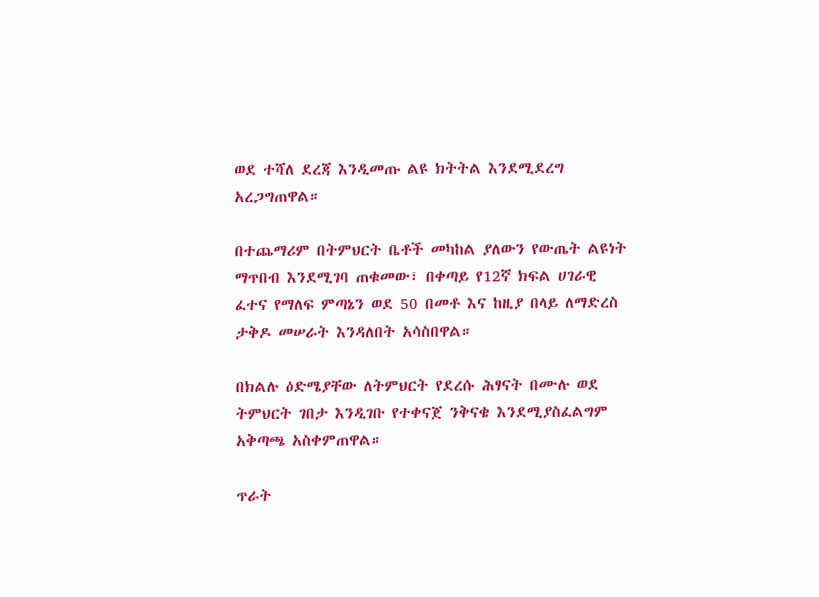ወደ ተሻለ ደረጃ እንዲመጡ ልዩ ክትትል እንደሚደረግ አረጋግጠዋል።

በተጨማሪም በትምህርት ቤቶች መካከል ያለውን የውጤት ልዩነት ማጥበብ እንደሚገባ ጠቁመው፣ በቀጣይ የ12ኛ ክፍል ሀገራዊ ፈተና የማለፍ ምጣኔን ወደ 50 በመቶ እና ከዚያ በላይ ለማድረስ ታቅዶ መሠራት እንዳለበት አሳስበዋል።

በክልሉ ዕድሜያቸው ለትምህርት የደረሱ ሕፃናት በሙሉ ወደ ትምህርት ገበታ እንዲገቡ የተቀናጀ ንቅናቄ እንደሚያስፈልግም አቅጣጫ አስቀምጠዋል።

ጥራት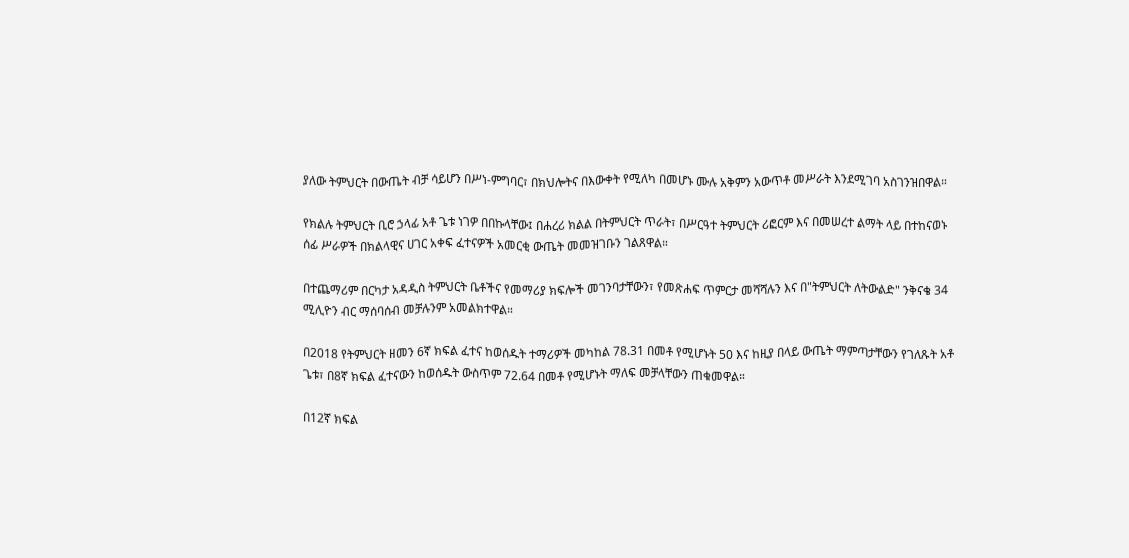ያለው ትምህርት በውጤት ብቻ ሳይሆን በሥነ-ምግባር፣ በክህሎትና በእውቀት የሚለካ በመሆኑ ሙሉ አቅምን አውጥቶ መሥራት እንደሚገባ አስገንዝበዋል።

የክልሉ ትምህርት ቢሮ ኃላፊ አቶ ጌቱ ነገዎ በበኩላቸው፤ በሐረሪ ክልል በትምህርት ጥራት፣ በሥርዓተ ትምህርት ሪፎርም እና በመሠረተ ልማት ላይ በተከናወኑ ሰፊ ሥራዎች በክልላዊና ሀገር አቀፍ ፈተናዎች አመርቂ ውጤት መመዝገቡን ገልጸዋል።

በተጨማሪም በርካታ አዳዲስ ትምህርት ቤቶችና የመማሪያ ክፍሎች መገንባታቸውን፣ የመጽሐፍ ጥምርታ መሻሻሉን እና በ"ትምህርት ለትውልድ" ንቅናቄ 34 ሚሊዮን ብር ማሰባሰብ መቻሉንም አመልክተዋል።

በ2018 የትምህርት ዘመን 6ኛ ክፍል ፈተና ከወሰዱት ተማሪዎች መካከል 78.31 በመቶ የሚሆኑት 50 እና ከዚያ በላይ ውጤት ማምጣታቸውን የገለጹት አቶ ጌቱ፣ በ8ኛ ክፍል ፈተናውን ከወሰዱት ውስጥም 72.64 በመቶ የሚሆኑት ማለፍ መቻላቸውን ጠቁመዋል።

በ12ኛ ክፍል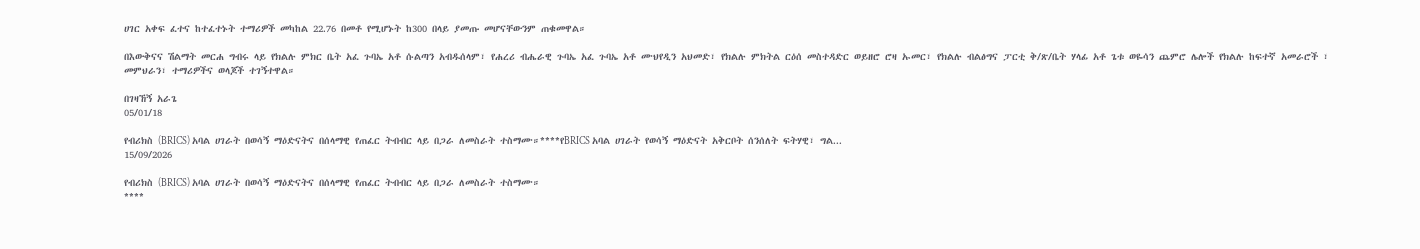ሀገር አቀፍ ፈተና ከተፈተኑት ተማሪዎች መካከል 22.76 በመቶ የሚሆኑት ከ300 በላይ ያመጡ መሆናቸውንም ጠቁመዋል።

በእውቅናና ሽልማት መርሐ ግብሩ ላይ የክልሉ ምክር ቤት አፈ ጉባኤ አቶ ሱልጣን አብዱሰላም፣ የሐረሪ ብሔራዊ ጉባኤ አፈ ጉባኤ አቶ ሙህየዲን አህመድ፣ የክልሉ ምክትል ርዕሰ መስተዳድር ወይዘሮ ሮዛ ኡመር፣ የክልሉ ብልፅግና ፓርቲ ቅ/ጽ/ቤት ሃላፊ አቶ ጌቱ ወዬሳን ጨምሮ ሌሎች የክልሉ ከፍተኛ አመራሮች ፣ መምህራን፣ ተማሪዎችና ወላጆች ተገኝተዋል።

በገዛኸኝ አራጌ
05/01/18

የብሪክስ (BRICS) አባል ሀገራት በወሳኝ ማዕድናትና በሰላማዊ የጠፈር ትብብር ላይ በጋራ ለመስራት ተስማሙ።****የBRICS አባል ሀገራት የወሳኝ ማዕድናት አቅርቦት ሰንሰለት ፍትሃዊ፣ ግል...
15/09/2026

የብሪክስ (BRICS) አባል ሀገራት በወሳኝ ማዕድናትና በሰላማዊ የጠፈር ትብብር ላይ በጋራ ለመስራት ተስማሙ።
****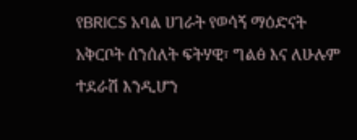የBRICS አባል ሀገራት የወሳኝ ማዕድናት አቅርቦት ሰንሰለት ፍትሃዊ፣ ግልፅ እና ለሁሉም ተደራሽ እንዲሆን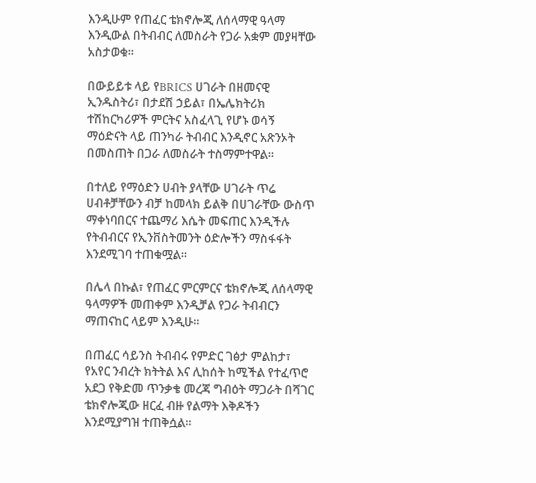እንዲሁም የጠፈር ቴክኖሎጂ ለሰላማዊ ዓላማ እንዲውል በትብብር ለመስራት የጋራ አቋም መያዛቸው አስታወቁ።

በውይይቱ ላይ የBRICS ሀገራት በዘመናዊ ኢንዱስትሪ፣ በታደሽ ኃይል፣ በኤሌክትሪክ ተሽከርካሪዎች ምርትና አስፈላጊ የሆኑ ወሳኝ ማዕድናት ላይ ጠንካራ ትብብር እንዲኖር አጽንኦት በመስጠት በጋራ ለመስራት ተስማምተዋል።

በተለይ የማዕድን ሀብት ያላቸው ሀገራት ጥሬ ሀብቶቻቸውን ብቻ ከመላክ ይልቅ በሀገራቸው ውስጥ ማቀነባበርና ተጨማሪ እሴት መፍጠር እንዲችሉ የትብብርና የኢንቨስትመንት ዕድሎችን ማስፋፋት እንደሚገባ ተጠቁሟል።

በሌላ በኩል፣ የጠፈር ምርምርና ቴክኖሎጂ ለሰላማዊ ዓላማዎች መጠቀም እንዲቻል የጋራ ትብብርን ማጠናከር ላይም እንዲሁ።

በጠፈር ሳይንስ ትብብሩ የምድር ገፅታ ምልከታ፣ የአየር ንብረት ክትትል እና ሊከሰት ከሚችል የተፈጥሮ አደጋ የቅድመ ጥንቃቄ መረጃ ግብዕት ማጋራት በሻገር ቴክኖሎጂው ዘርፈ ብዙ የልማት እቅዶችን እንደሚያግዝ ተጠቅሷል።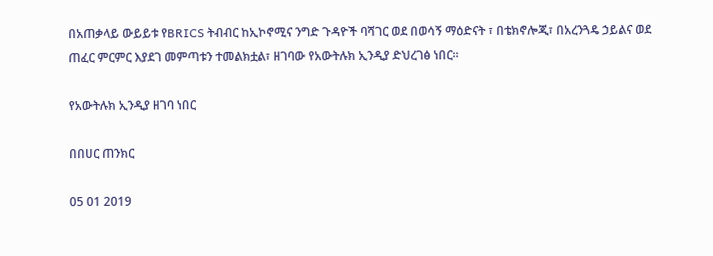በአጠቃላይ ውይይቱ የBRICS ትብብር ከኢኮኖሚና ንግድ ጉዳዮች ባሻገር ወደ በወሳኝ ማዕድናት ፣ በቴክኖሎጂ፣ በአረንጓዴ ኃይልና ወደ ጠፈር ምርምር እያደገ መምጣቱን ተመልክቷል፣ ዘገባው የአውትሉክ ኢንዲያ ድህረገፅ ነበር።

የአውትሉክ ኢንዲያ ዘገባ ነበር

በበሀር ጠንክር

05 01 2019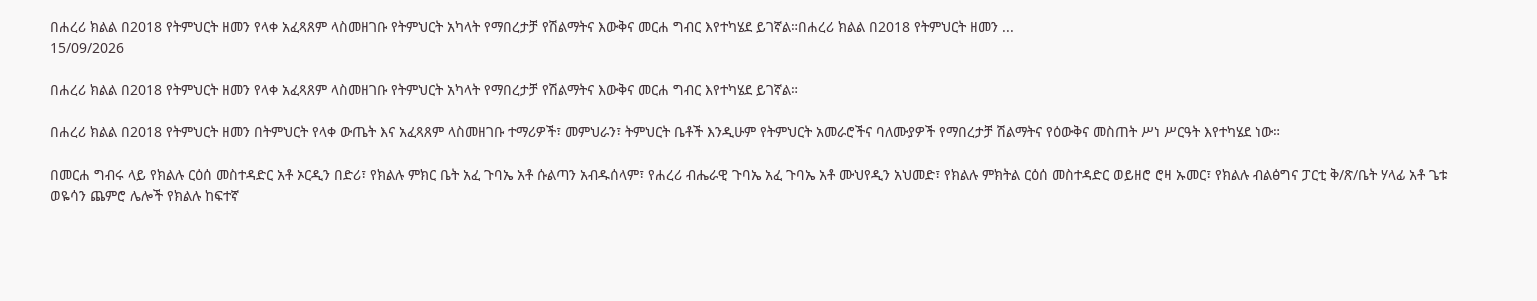በሐረሪ ክልል በ2018 የትምህርት ዘመን የላቀ አፈጻጸም ላስመዘገቡ የትምህርት አካላት የማበረታቻ የሽልማትና እውቅና መርሐ ግብር እየተካሄደ ይገኛል።በሐረሪ ክልል በ2018 የትምህርት ዘመን ...
15/09/2026

በሐረሪ ክልል በ2018 የትምህርት ዘመን የላቀ አፈጻጸም ላስመዘገቡ የትምህርት አካላት የማበረታቻ የሽልማትና እውቅና መርሐ ግብር እየተካሄደ ይገኛል።

በሐረሪ ክልል በ2018 የትምህርት ዘመን በትምህርት የላቀ ውጤት እና አፈጻጸም ላስመዘገቡ ተማሪዎች፣ መምህራን፣ ትምህርት ቤቶች እንዲሁም የትምህርት አመራሮችና ባለሙያዎች የማበረታቻ ሽልማትና የዕውቅና መስጠት ሥነ ሥርዓት እየተካሄደ ነው።

በመርሐ ግብሩ ላይ የክልሉ ርዕሰ መስተዳድር አቶ ኦርዲን በድሪ፣ የክልሉ ምክር ቤት አፈ ጉባኤ አቶ ሱልጣን አብዱሰላም፣ የሐረሪ ብሔራዊ ጉባኤ አፈ ጉባኤ አቶ ሙህየዲን አህመድ፣ የክልሉ ምክትል ርዕሰ መስተዳድር ወይዘሮ ሮዛ ኡመር፣ የክልሉ ብልፅግና ፓርቲ ቅ/ጽ/ቤት ሃላፊ አቶ ጌቱ ወዬሳን ጨምሮ ሌሎች የክልሉ ከፍተኛ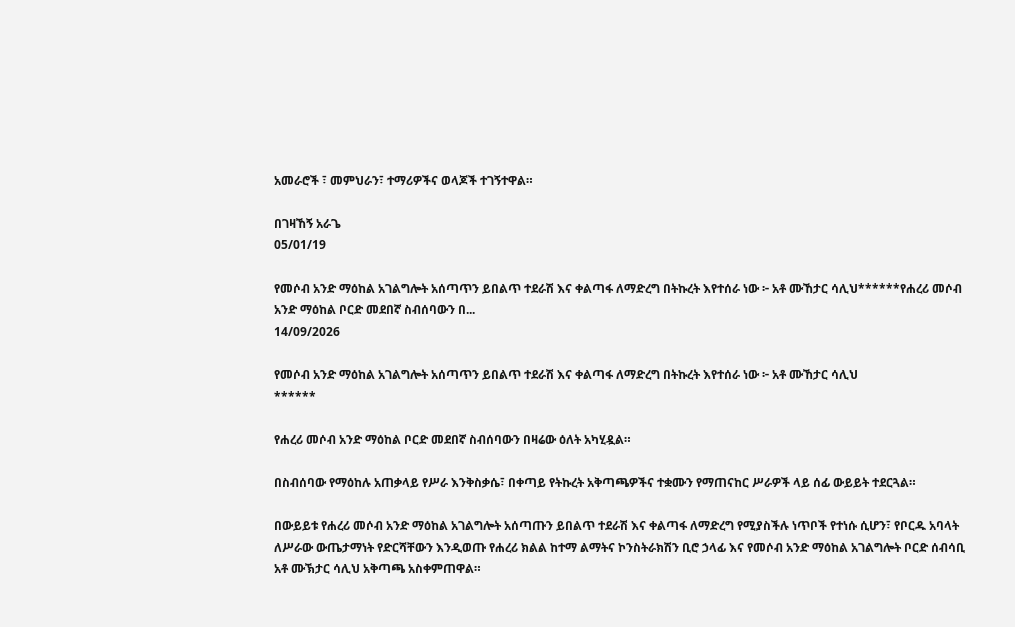አመራሮች ፣ መምህራን፣ ተማሪዎችና ወላጆች ተገኝተዋል።

በገዛኸኝ አራጌ
05/01/19

የመሶብ አንድ ማዕከል አገልግሎት አሰጣጥን ይበልጥ ተደራሽ እና ቀልጣፋ ለማድረግ በትኩረት እየተሰራ ነው ፦ አቶ ሙኸታር ሳሊህ******የሐረሪ መሶብ አንድ ማዕከል ቦርድ መደበኛ ስብሰባውን በ...
14/09/2026

የመሶብ አንድ ማዕከል አገልግሎት አሰጣጥን ይበልጥ ተደራሽ እና ቀልጣፋ ለማድረግ በትኩረት እየተሰራ ነው ፦ አቶ ሙኸታር ሳሊህ
******

የሐረሪ መሶብ አንድ ማዕከል ቦርድ መደበኛ ስብሰባውን በዛሬው ዕለት አካሂዷል።

በስብሰባው የማዕከሉ አጠቃላይ የሥራ እንቅስቃሴ፣ በቀጣይ የትኩረት አቅጣጫዎችና ተቋሙን የማጠናከር ሥራዎች ላይ ሰፊ ውይይት ተደርጓል።

በውይይቱ የሐረሪ መሶብ አንድ ማዕከል አገልግሎት አሰጣጡን ይበልጥ ተደራሽ እና ቀልጣፋ ለማድረግ የሚያስችሉ ነጥቦች የተነሱ ሲሆን፣ የቦርዱ አባላት ለሥራው ውጤታማነት የድርሻቸውን እንዲወጡ የሐረሪ ክልል ከተማ ልማትና ኮንስትራክሽን ቢሮ ኃላፊ እና የመሶብ አንድ ማዕከል አገልግሎት ቦርድ ሰብሳቢ አቶ ሙኽታር ሳሊህ አቅጣጫ አስቀምጠዋል።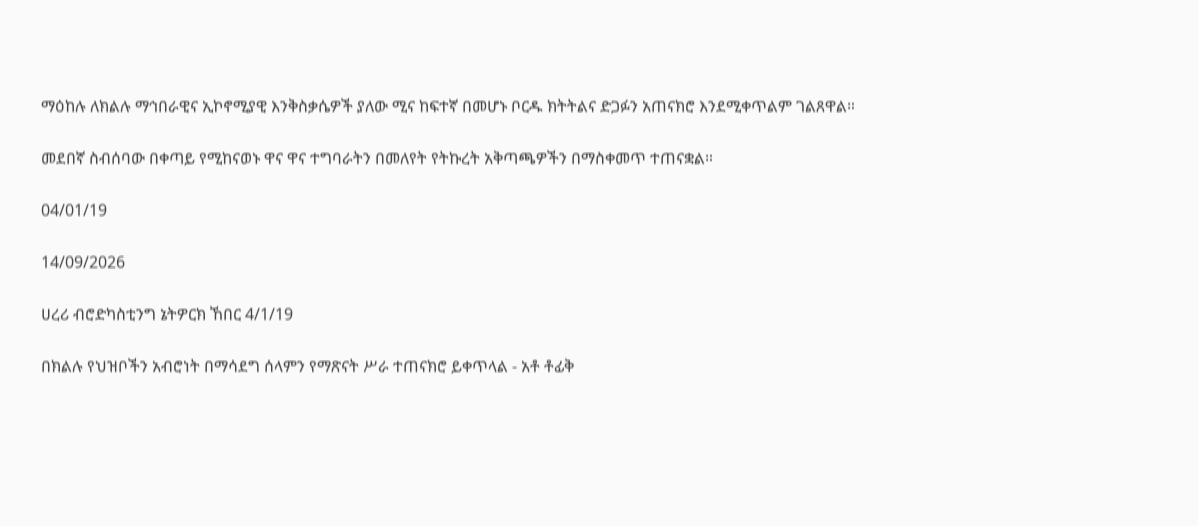ማዕከሉ ለክልሉ ማኅበራዊና ኢኮኖሚያዊ እንቅስቃሴዎች ያለው ሚና ከፍተኛ በመሆኑ ቦርዱ ክትትልና ድጋፉን አጠናክሮ እንደሚቀጥልም ገልጸዋል።

መደበኛ ስብሰባው በቀጣይ የሚከናወኑ ዋና ዋና ተግባራትን በመለየት የትኩረት አቅጣጫዎችን በማስቀመጥ ተጠናቋል።

04/01/19

14/09/2026

ሀረሪ ብሮድካስቲንግ ኔትዎርክ ኸበር 4/1/19

በክልሉ የህዝቦችን አብሮነት በማሳደግ ሰላምን የማጽናት ሥራ ተጠናክሮ ይቀጥላል - አቶ ቶፊቅ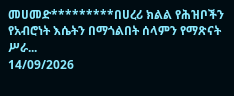መሀመድ*********በሀረሪ ክልል የሕዝቦችን የአብሮነት እሴትን በማጎልበት ሰላምን የማጽናት ሥራ...
14/09/2026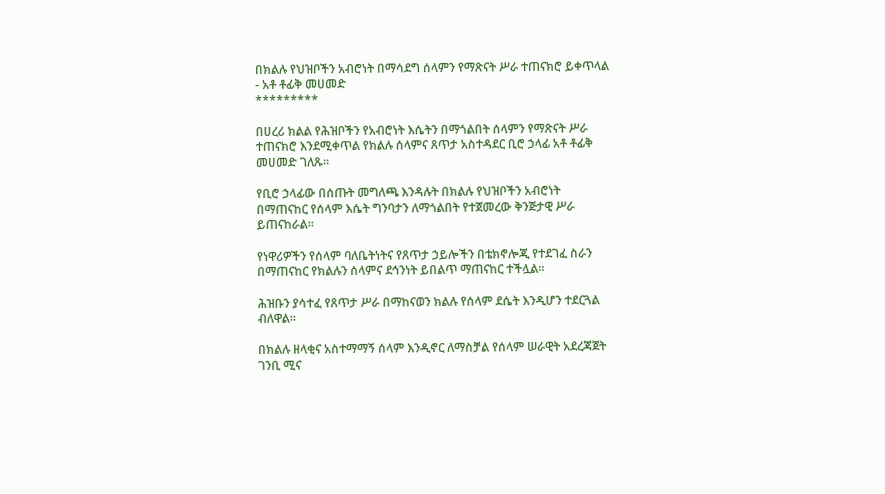በክልሉ የህዝቦችን አብሮነት በማሳደግ ሰላምን የማጽናት ሥራ ተጠናክሮ ይቀጥላል - አቶ ቶፊቅ መሀመድ
*********

በሀረሪ ክልል የሕዝቦችን የአብሮነት እሴትን በማጎልበት ሰላምን የማጽናት ሥራ ተጠናክሮ እንደሚቀጥል የክልሉ ሰላምና ጸጥታ አስተዳደር ቢሮ ኃላፊ አቶ ቶፊቅ መሀመድ ገለጹ።

የቢሮ ኃላፊው በሰጡት መግለጫ እንዳሉት በክልሉ የህዝቦችን አብሮነት በማጠናከር የሰላም እሴት ግንባታን ለማጎልበት የተጀመረው ቅንጅታዊ ሥራ ይጠናከራል፡፡

የነዋሪዎችን የሰላም ባለቤትነትና የጸጥታ ኃይሎችን በቴክኖሎጂ የተደገፈ ስራን በማጠናከር የክልሉን ሰላምና ደኅንነት ይበልጥ ማጠናከር ተችሏል።

ሕዝቡን ያሳተፈ የጸጥታ ሥራ በማከናወን ክልሉ የሰላም ደሴት እንዲሆን ተደርጓል ብለዋል።

በክልሉ ዘላቂና አስተማማኝ ሰላም እንዲኖር ለማስቻል የሰላም ሠራዊት አደረጃጀት ገንቢ ሚና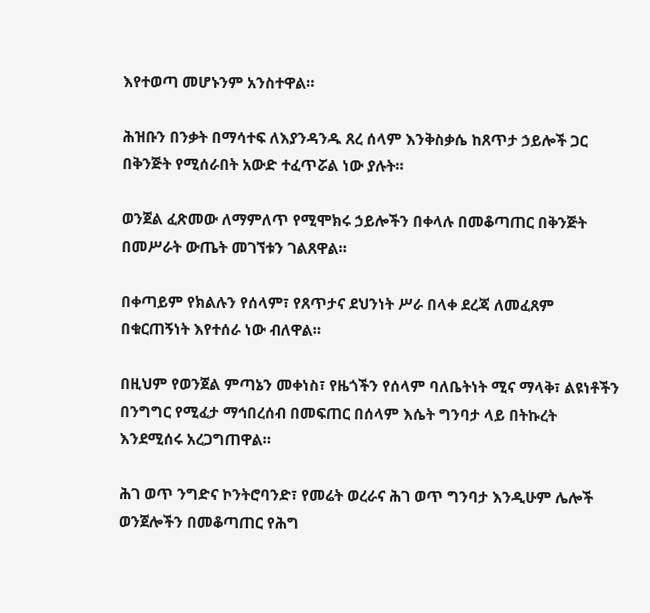እየተወጣ መሆኑንም አንስተዋል።

ሕዝቡን በንቃት በማሳተፍ ለእያንዳንዱ ጸረ ሰላም እንቅስቃሴ ከጸጥታ ኃይሎች ጋር በቅንጅት የሚሰራበት አውድ ተፈጥሯል ነው ያሉት።

ወንጀል ፈጽመው ለማምለጥ የሚሞክሩ ኃይሎችን በቀላሉ በመቆጣጠር በቅንጅት በመሥራት ውጤት መገኘቱን ገልጸዋል።

በቀጣይም የክልሉን የሰላም፣ የጸጥታና ደህንነት ሥራ በላቀ ደረጃ ለመፈጸም በቁርጠኝነት እየተሰራ ነው ብለዋል።

በዚህም የወንጀል ምጣኔን መቀነስ፣ የዜጎችን የሰላም ባለቤትነት ሚና ማላቅ፣ ልዩነቶችን በንግግር የሚፈታ ማኅበረሰብ በመፍጠር በሰላም እሴት ግንባታ ላይ በትኩረት እንደሚሰሩ አረጋግጠዋል።

ሕገ ወጥ ንግድና ኮንትሮባንድ፣ የመሬት ወረራና ሕገ ወጥ ግንባታ እንዲሁም ሌሎች ወንጀሎችን በመቆጣጠር የሕግ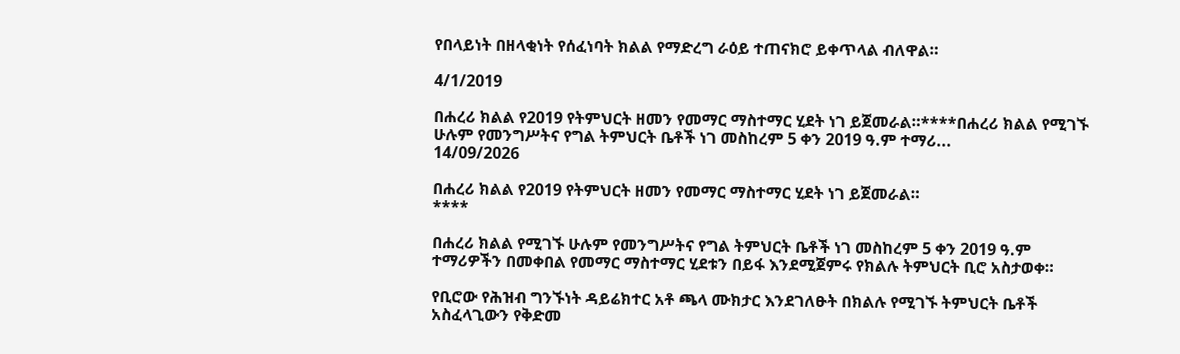የበላይነት በዘላቂነት የሰፈነባት ክልል የማድረግ ራዕይ ተጠናክሮ ይቀጥላል ብለዋል።

4/1/2019

በሐረሪ ክልል የ2019 የትምህርት ዘመን የመማር ማስተማር ሂደት ነገ ይጀመራል።****በሐረሪ ክልል የሚገኙ ሁሉም የመንግሥትና የግል ትምህርት ቤቶች ነገ መስከረም 5 ቀን 2019 ዓ.ም ተማሪ...
14/09/2026

በሐረሪ ክልል የ2019 የትምህርት ዘመን የመማር ማስተማር ሂደት ነገ ይጀመራል።
****

በሐረሪ ክልል የሚገኙ ሁሉም የመንግሥትና የግል ትምህርት ቤቶች ነገ መስከረም 5 ቀን 2019 ዓ.ም ተማሪዎችን በመቀበል የመማር ማስተማር ሂደቱን በይፋ እንደሚጀምሩ የክልሉ ትምህርት ቢሮ አስታወቀ።

የቢሮው የሕዝብ ግንኙነት ዳይሬክተር አቶ ጫላ ሙክታር እንደገለፁት በክልሉ የሚገኙ ትምህርት ቤቶች አስፈላጊውን የቅድመ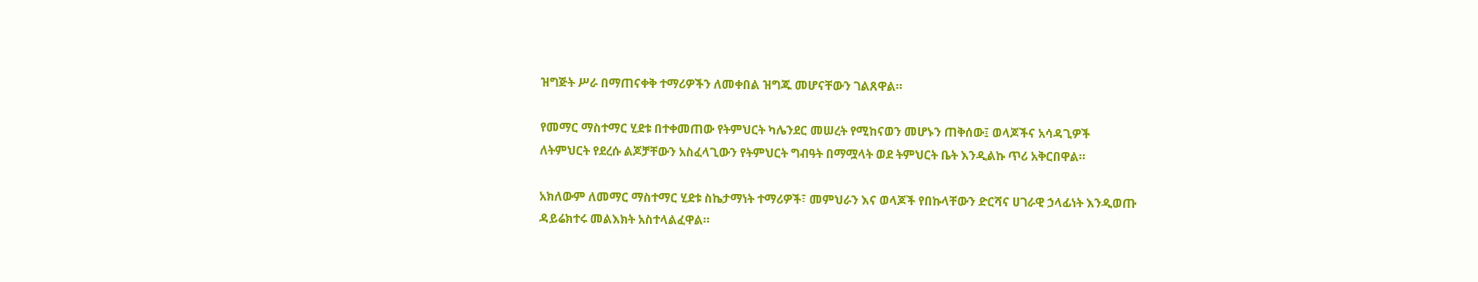ዝግጅት ሥራ በማጠናቀቅ ተማሪዎችን ለመቀበል ዝግጁ መሆናቸውን ገልጸዋል።

የመማር ማስተማር ሂደቱ በተቀመጠው የትምህርት ካሌንደር መሠረት የሚከናወን መሆኑን ጠቅሰው፤ ወላጆችና አሳዳጊዎች ለትምህርት የደረሱ ልጆቻቸውን አስፈላጊውን የትምህርት ግብዓት በማሟላት ወደ ትምህርት ቤት እንዲልኩ ጥሪ አቅርበዋል።

አክለውም ለመማር ማስተማር ሂደቱ ስኬታማነት ተማሪዎች፣ መምህራን እና ወላጆች የበኩላቸውን ድርሻና ሀገራዊ ኃላፊነት እንዲወጡ ዳይሬክተሩ መልእክት አስተላልፈዋል።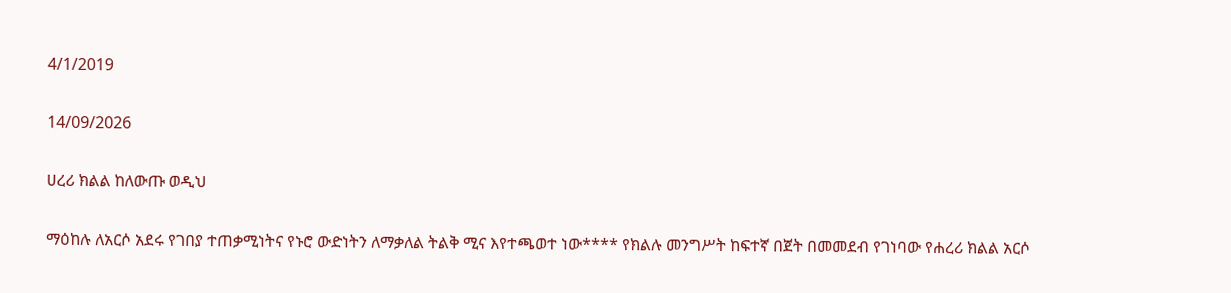4/1/2019

14/09/2026

ሀረሪ ክልል ከለውጡ ወዲህ

ማዕከሉ ለአርሶ አደሩ የገበያ ተጠቃሚነትና የኑሮ ውድነትን ለማቃለል ትልቅ ሚና እየተጫወተ ነው**** የክልሉ መንግሥት ከፍተኛ በጀት በመመደብ የገነባው የሐረሪ ክልል አርሶ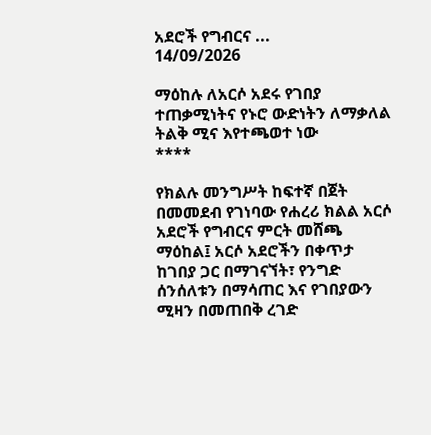አደሮች የግብርና ...
14/09/2026

ማዕከሉ ለአርሶ አደሩ የገበያ ተጠቃሚነትና የኑሮ ውድነትን ለማቃለል ትልቅ ሚና እየተጫወተ ነው
****

የክልሉ መንግሥት ከፍተኛ በጀት በመመደብ የገነባው የሐረሪ ክልል አርሶ አደሮች የግብርና ምርት መሸጫ ማዕከል፤ አርሶ አደሮችን በቀጥታ ከገበያ ጋር በማገናኘት፣ የንግድ ሰንሰለቱን በማሳጠር እና የገበያውን ሚዛን በመጠበቅ ረገድ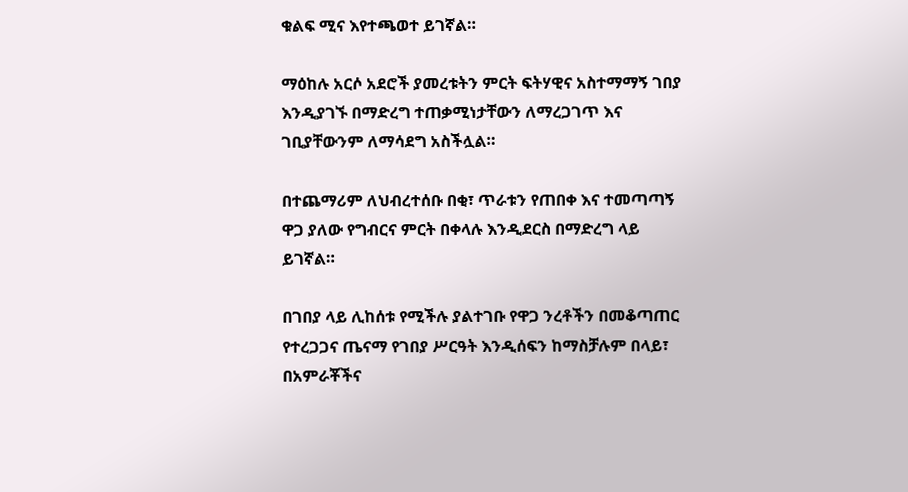ቁልፍ ሚና እየተጫወተ ይገኛል።

ማዕከሉ አርሶ አደሮች ያመረቱትን ምርት ፍትሃዊና አስተማማኝ ገበያ እንዲያገኙ በማድረግ ተጠቃሚነታቸውን ለማረጋገጥ እና ገቢያቸውንም ለማሳደግ አስችሏል።

በተጨማሪም ለህብረተሰቡ በቂ፣ ጥራቱን የጠበቀ እና ተመጣጣኝ ዋጋ ያለው የግብርና ምርት በቀላሉ እንዲደርስ በማድረግ ላይ ይገኛል።

በገበያ ላይ ሊከሰቱ የሚችሉ ያልተገቡ የዋጋ ንረቶችን በመቆጣጠር የተረጋጋና ጤናማ የገበያ ሥርዓት እንዲሰፍን ከማስቻሉም በላይ፣ በአምራቾችና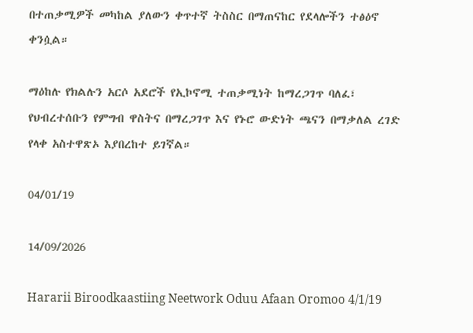በተጠቃሚዎች መካከል ያለውን ቀጥተኛ ትስስር በማጠናከር የደላሎችን ተፅዕኖ ቀንሷል።

ማዕከሉ የክልሉን አርሶ አደሮች የኢኮኖሚ ተጠቃሚነት ከማረጋገጥ ባለፈ፣ የህብረተሰቡን የምግብ ዋስትና በማረጋገጥ እና የኑሮ ውድነት ጫናን በማቃለል ረገድ የላቀ አስተዋጽኦ እያበረከተ ይገኛል።

04/01/19

14/09/2026

Hararii Biroodkaastiing Neetwork Oduu Afaan Oromoo 4/1/19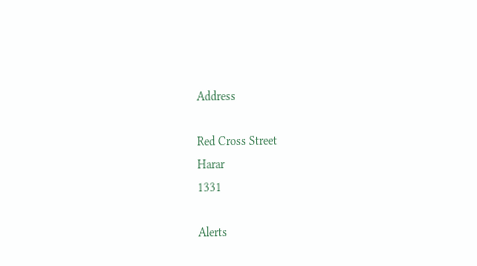Address

Red Cross Street
Harar
1331

Alerts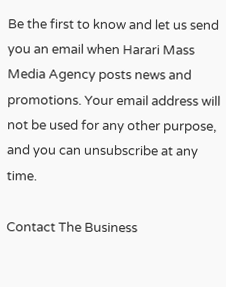Be the first to know and let us send you an email when Harari Mass Media Agency posts news and promotions. Your email address will not be used for any other purpose, and you can unsubscribe at any time.

Contact The Business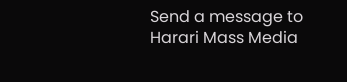Send a message to Harari Mass Media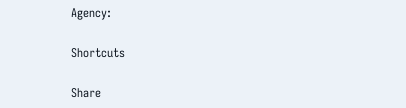Agency:

Shortcuts

Share